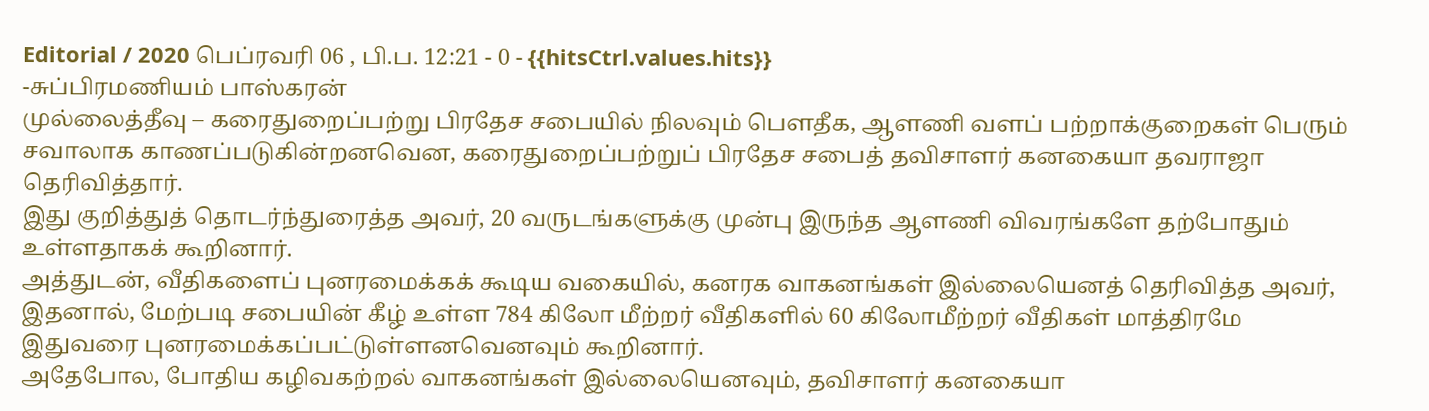Editorial / 2020 பெப்ரவரி 06 , பி.ப. 12:21 - 0 - {{hitsCtrl.values.hits}}
-சுப்பிரமணியம் பாஸ்கரன்
முல்லைத்தீவு – கரைதுறைப்பற்று பிரதேச சபையில் நிலவும் பௌதீக, ஆளணி வளப் பற்றாக்குறைகள் பெரும் சவாலாக காணப்படுகின்றனவென, கரைதுறைப்பற்றுப் பிரதேச சபைத் தவிசாளர் கனகையா தவராஜா தெரிவித்தார்.
இது குறித்துத் தொடர்ந்துரைத்த அவர், 20 வருடங்களுக்கு முன்பு இருந்த ஆளணி விவரங்களே தற்போதும் உள்ளதாகக் கூறினார்.
அத்துடன், வீதிகளைப் புனரமைக்கக் கூடிய வகையில், கனரக வாகனங்கள் இல்லையெனத் தெரிவித்த அவர், இதனால், மேற்படி சபையின் கீழ் உள்ள 784 கிலோ மீற்றர் வீதிகளில் 60 கிலோமீற்றர் வீதிகள் மாத்திரமே இதுவரை புனரமைக்கப்பட்டுள்ளனவெனவும் கூறினார்.
அதேபோல, போதிய கழிவகற்றல் வாகனங்கள் இல்லையெனவும், தவிசாளர் கனகையா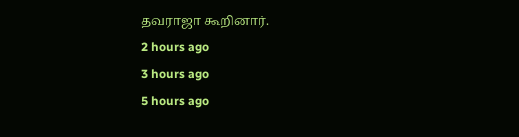தவராஜா கூறினார்.
2 hours ago
3 hours ago
5 hours ago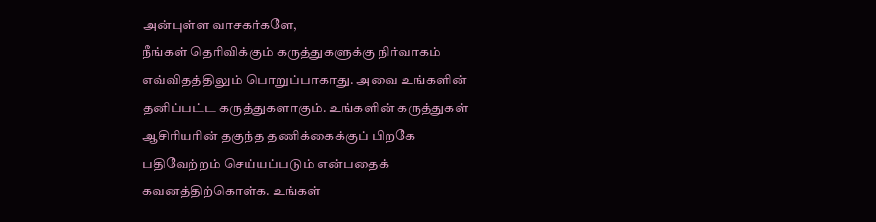அன்புள்ள வாசகர்களே,
நீங்கள் தெரிவிக்கும் கருத்துகளுக்கு நிர்வாகம் எவ்விதத்திலும் பொறுப்பாகாது. அவை உங்களின் தனிப்பட்ட கருத்துகளாகும். உங்களின் கருத்துகள் ஆசிரியரின் தகுந்த தணிக்கைக்குப் பிறகே பதிவேற்றம் செய்யப்படும் என்பதைக் கவனத்திற்கொள்க. உங்கள்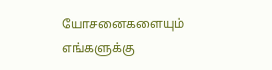யோசனைகளையும் எங்களுக்கு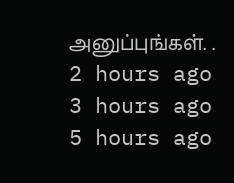அனுப்புங்கள். .
2 hours ago
3 hours ago
5 hours ago